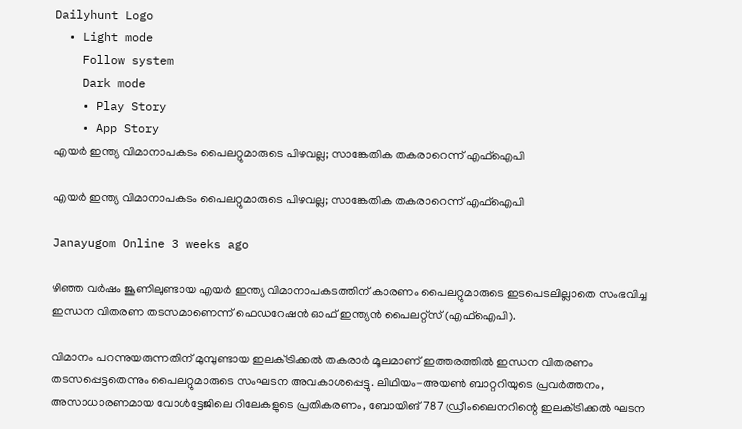Dailyhunt Logo
  • Light mode
    Follow system
    Dark mode
    • Play Story
    • App Story
എയര്‍ ഇന്ത്യ വിമാനാപകടം പൈലറ്റുമാരുടെ പിഴവല്ല; സാങ്കേതിക തകരാറെന്ന് എഫ്‌ഐപി

എയര്‍ ഇന്ത്യ വിമാനാപകടം പൈലറ്റുമാരുടെ പിഴവല്ല; സാങ്കേതിക തകരാറെന്ന് എഫ്‌ഐപി

Janayugom Online 3 weeks ago

ഴിഞ്ഞ വര്‍ഷം ജൂണിലുണ്ടായ എയർ ഇന്ത്യ വിമാനാപകടത്തിന് കാരണം പൈലറ്റുമാരുടെ ഇടപെടലില്ലാതെ സംഭവിച്ച ഇന്ധന വിതരണ തടസമാണെന്ന് ഫെഡറേഷൻ ഓഫ് ഇന്ത്യൻ പൈലറ്റ്‌സ് (എഫ്‌ഐപി).

വിമാനം പറന്നുയരുന്നതിന് മുമ്പുണ്ടായ ഇലക്‌ട്രിക്കല്‍ തകരാര്‍ മൂലമാണ് ഇത്തരത്തില്‍ ഇന്ധന വിതരണം തടസപ്പെട്ടതെന്നും പൈലറ്റുമാരുടെ സംഘടന അവകാശപ്പെട്ടു. ലിഥിയം-അയണ്‍ ബാറ്ററിയുടെ പ്രവർത്തനം, അസാധാരണമായ വോള്‍ട്ടേജിലെ റിലേകളുടെ പ്രതികരണം, ബോയിങ് 787 ഡ്രീംലൈനറിന്റെ ഇലക്‌ട്രിക്കല്‍ ഘടന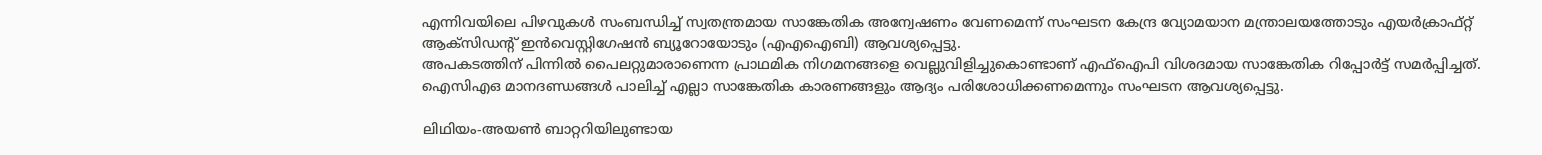എന്നിവയിലെ പിഴവുകള്‍ സംബന്ധിച്ച്‌ സ്വതന്ത്രമായ സാങ്കേതിക അന്വേഷണം വേണമെന്ന് സംഘടന കേന്ദ്ര വ്യോമയാന മന്ത്രാലയത്തോടും എയർക്രാഫ്റ്റ് ആക്‌സിഡന്റ് ഇൻവെസ്റ്റിഗേഷൻ ബ്യൂറോയോടും (എഎഐബി) ആവശ്യപ്പെട്ടു.
അപകടത്തിന് പിന്നില്‍ പൈലറ്റുമാരാണെന്ന പ്രാഥമിക നിഗമനങ്ങളെ വെല്ലുവിളിച്ചുകൊണ്ടാണ് എഫ്‌ഐപി വിശദമായ സാങ്കേതിക റിപ്പോര്‍ട്ട് സമർപ്പിച്ചത്. ഐസിഎഒ മാനദണ്ഡങ്ങള്‍ പാലിച്ച്‌ എല്ലാ സാങ്കേതിക കാരണങ്ങളും ആദ്യം പരിശോധിക്കണമെന്നും സംഘടന ആവശ്യപ്പെട്ടു.

ലിഥിയം-അയണ്‍ ബാറ്ററിയിലുണ്ടായ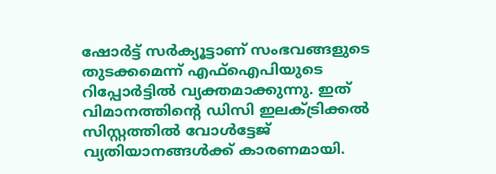ഷോർട്ട് സർക്യൂട്ടാണ് സംഭവങ്ങളുടെ തുടക്കമെന്ന് എഫ്‌ഐപിയുടെ റിപ്പോർട്ടില്‍ വ്യക്തമാക്കുന്നു. ഇത് വിമാനത്തിന്റെ ഡിസി ഇലക്‌ട്രിക്കല്‍ സിസ്റ്റത്തില്‍ വോള്‍ട്ടേജ് വ്യതിയാനങ്ങള്‍ക്ക് കാരണമായി.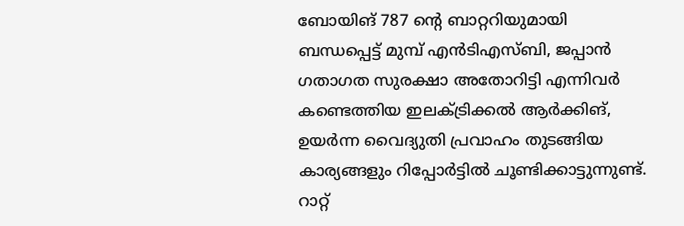ബോയിങ് 787 ന്റെ ബാറ്ററിയുമായി ബന്ധപ്പെട്ട് മുമ്പ് എൻടിഎസ്ബി, ജപ്പാൻ ഗതാഗത സുരക്ഷാ അതോറിട്ടി എന്നിവർ കണ്ടെത്തിയ ഇലക്‌ട്രിക്കല്‍ ആർക്കിങ്, ഉയർന്ന വൈദ്യുതി പ്രവാഹം തുടങ്ങിയ കാര്യങ്ങളും റിപ്പോർട്ടില്‍ ചൂണ്ടിക്കാട്ടുന്നുണ്ട്.
റാറ്റ്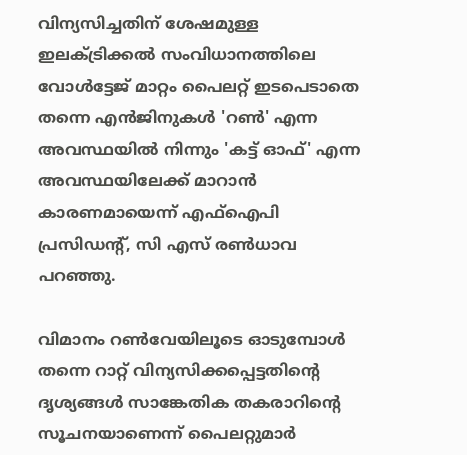വിന്യസിച്ചതിന് ശേഷമുള്ള ഇലക്‌ട്രിക്കല്‍ സംവിധാനത്തിലെ വോള്‍ട്ടേജ് മാറ്റം പൈലറ്റ് ഇടപെടാതെ തന്നെ എന്‍ജിനുകള്‍ 'റണ്‍' എന്ന അവസ്ഥയില്‍ നിന്നും 'കട്ട് ഓഫ്' എന്ന അവസ്ഥയിലേക്ക് മാറാൻ കാരണമായെന്ന് എഫ്‌ഐപി പ്രസിഡന്റ്, സി എസ് രണ്‍ധാവ പറഞ്ഞു.

വിമാനം റണ്‍വേയിലൂടെ ഓടുമ്പോള്‍ തന്നെ റാറ്റ് വിന്യസിക്കപ്പെട്ടതിന്റെ ദൃശ്യങ്ങള്‍ സാങ്കേതിക തകരാറിന്റെ സൂചനയാണെന്ന് പൈലറ്റുമാർ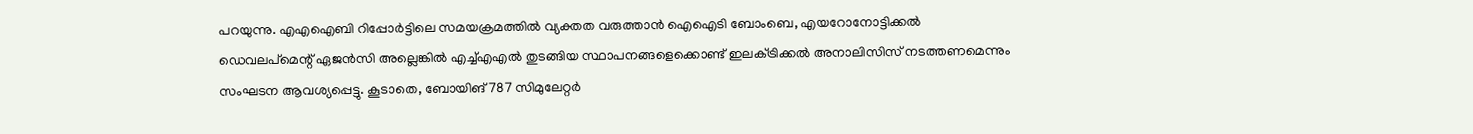പറയുന്നു. എഎഐബി റിപ്പോർട്ടിലെ സമയക്രമത്തില്‍ വ്യക്തത വരുത്താൻ ഐഐടി ബോംബെ, എയറോനോട്ടിക്കല്‍ ഡെവലപ്‌മെന്റ് ഏജൻസി അല്ലെങ്കില്‍ എച്ച്‌എഎല്‍ തുടങ്ങിയ സ്ഥാപനങ്ങളെക്കൊണ്ട് ഇലക്‌ട്രിക്കല്‍ അനാലിസിസ് നടത്തണമെന്നും സംഘടന ആവശ്യപ്പെട്ടു. കൂടാതെ, ബോയിങ് 787 സിമുലേറ്റർ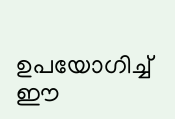ഉപയോഗിച്ച്‌ ഈ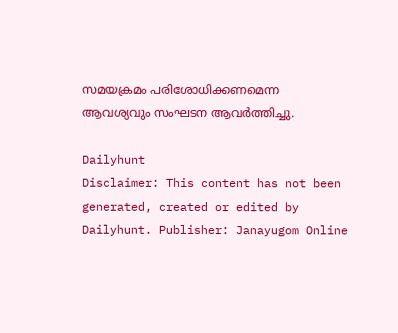സമയക്രമം പരിശോധിക്കണമെന്ന ആവശ്യവും സംഘടന ആവർത്തിച്ചു.

Dailyhunt
Disclaimer: This content has not been generated, created or edited by Dailyhunt. Publisher: Janayugom Online